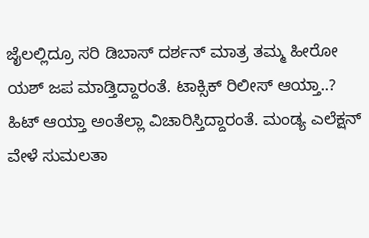ಜೈಲಲ್ಲಿದ್ರೂ ಸರಿ ಡಿಬಾಸ್ ದರ್ಶನ್ ಮಾತ್ರ ತಮ್ಮ ಹೀರೋ ಯಶ್ ಜಪ ಮಾಡ್ತಿದ್ದಾರಂತೆ. ಟಾಕ್ಸಿಕ್ ರಿಲೀಸ್ ಆಯ್ತಾ..? ಹಿಟ್ ಆಯ್ತಾ ಅಂತೆಲ್ಲಾ ವಿಚಾರಿಸ್ತಿದ್ದಾರಂತೆ. ಮಂಡ್ಯ ಎಲೆಕ್ಷನ್ ವೇಳೆ ಸುಮಲತಾ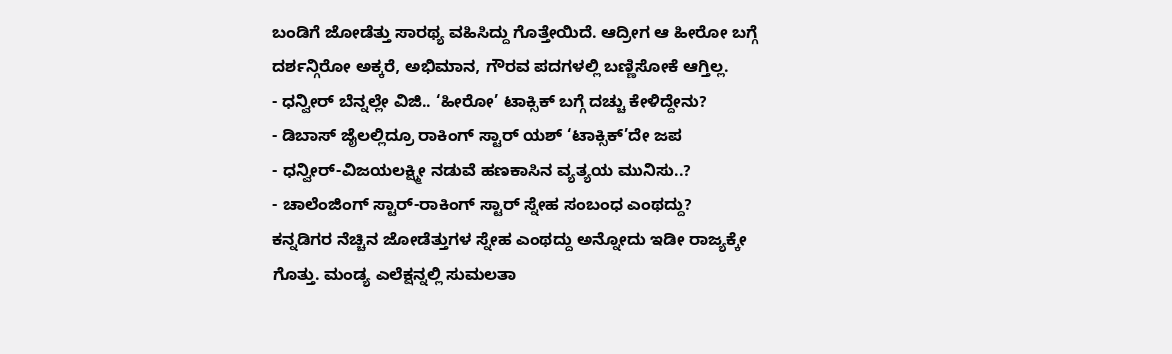ಬಂಡಿಗೆ ಜೋಡೆತ್ತು ಸಾರಥ್ಯ ವಹಿಸಿದ್ದು ಗೊತ್ತೇಯಿದೆ. ಆದ್ರೀಗ ಆ ಹೀರೋ ಬಗ್ಗೆ ದರ್ಶನ್ಗಿರೋ ಅಕ್ಕರೆ, ಅಭಿಮಾನ, ಗೌರವ ಪದಗಳಲ್ಲಿ ಬಣ್ಣಿಸೋಕೆ ಆಗ್ತಿಲ್ಲ.
- ಧನ್ವೀರ್ ಬೆನ್ನಲ್ಲೇ ವಿಜಿ.. ‘ಹೀರೋ’ ಟಾಕ್ಸಿಕ್ ಬಗ್ಗೆ ದಚ್ಚು ಕೇಳಿದ್ದೇನು?
- ಡಿಬಾಸ್ ಜೈಲಲ್ಲಿದ್ರೂ ರಾಕಿಂಗ್ ಸ್ಟಾರ್ ಯಶ್ ‘ಟಾಕ್ಸಿಕ್’ದೇ ಜಪ
- ಧನ್ವೀರ್-ವಿಜಯಲಕ್ಷ್ಮೀ ನಡುವೆ ಹಣಕಾಸಿನ ವ್ಯತ್ಯಯ ಮುನಿಸು..?
- ಚಾಲೆಂಜಿಂಗ್ ಸ್ಟಾರ್-ರಾಕಿಂಗ್ ಸ್ಟಾರ್ ಸ್ನೇಹ ಸಂಬಂಧ ಎಂಥದ್ದು?
ಕನ್ನಡಿಗರ ನೆಚ್ಚಿನ ಜೋಡೆತ್ತುಗಳ ಸ್ನೇಹ ಎಂಥದ್ದು ಅನ್ನೋದು ಇಡೀ ರಾಜ್ಯಕ್ಕೇ ಗೊತ್ತು. ಮಂಡ್ಯ ಎಲೆಕ್ಷನ್ನಲ್ಲಿ ಸುಮಲತಾ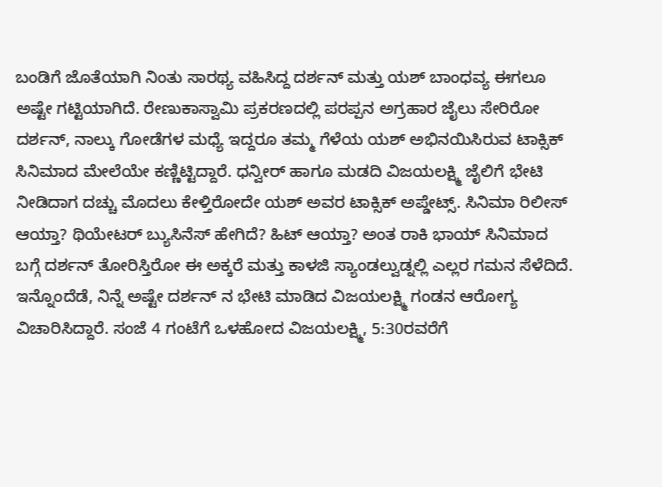ಬಂಡಿಗೆ ಜೊತೆಯಾಗಿ ನಿಂತು ಸಾರಥ್ಯ ವಹಿಸಿದ್ದ ದರ್ಶನ್ ಮತ್ತು ಯಶ್ ಬಾಂಧವ್ಯ ಈಗಲೂ ಅಷ್ಟೇ ಗಟ್ಟಿಯಾಗಿದೆ. ರೇಣುಕಾಸ್ವಾಮಿ ಪ್ರಕರಣದಲ್ಲಿ ಪರಪ್ಪನ ಅಗ್ರಹಾರ ಜೈಲು ಸೇರಿರೋ ದರ್ಶನ್, ನಾಲ್ಕು ಗೋಡೆಗಳ ಮಧ್ಯೆ ಇದ್ದರೂ ತಮ್ಮ ಗೆಳೆಯ ಯಶ್ ಅಭಿನಯಿಸಿರುವ ಟಾಕ್ಸಿಕ್ ಸಿನಿಮಾದ ಮೇಲೆಯೇ ಕಣ್ಣಿಟ್ಟಿದ್ದಾರೆ. ಧನ್ವೀರ್ ಹಾಗೂ ಮಡದಿ ವಿಜಯಲಕ್ಷ್ಮಿ ಜೈಲಿಗೆ ಭೇಟಿ ನೀಡಿದಾಗ ದಚ್ಚು ಮೊದಲು ಕೇಳ್ತಿರೋದೇ ಯಶ್ ಅವರ ಟಾಕ್ಸಿಕ್ ಅಪ್ಡೇಟ್ಸ್. ಸಿನಿಮಾ ರಿಲೀಸ್ ಆಯ್ತಾ? ಥಿಯೇಟರ್ ಬ್ಯುಸಿನೆಸ್ ಹೇಗಿದೆ? ಹಿಟ್ ಆಯ್ತಾ? ಅಂತ ರಾಕಿ ಭಾಯ್ ಸಿನಿಮಾದ ಬಗ್ಗೆ ದರ್ಶನ್ ತೋರಿಸ್ತಿರೋ ಈ ಅಕ್ಕರೆ ಮತ್ತು ಕಾಳಜಿ ಸ್ಯಾಂಡಲ್ವುಡ್ನಲ್ಲಿ ಎಲ್ಲರ ಗಮನ ಸೆಳೆದಿದೆ.
ಇನ್ನೊಂದೆಡೆ, ನಿನ್ನೆ ಅಷ್ಟೇ ದರ್ಶನ್ ನ ಭೇಟಿ ಮಾಡಿದ ವಿಜಯಲಕ್ಷ್ಮಿ ಗಂಡನ ಆರೋಗ್ಯ ವಿಚಾರಿಸಿದ್ದಾರೆ. ಸಂಜೆ 4 ಗಂಟೆಗೆ ಒಳಹೋದ ವಿಜಯಲಕ್ಷ್ಮಿ, 5:30ರವರೆಗೆ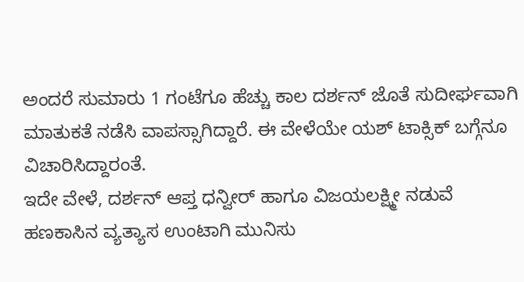ಅಂದರೆ ಸುಮಾರು 1 ಗಂಟೆಗೂ ಹೆಚ್ಚು ಕಾಲ ದರ್ಶನ್ ಜೊತೆ ಸುದೀರ್ಘವಾಗಿ ಮಾತುಕತೆ ನಡೆಸಿ ವಾಪಸ್ಸಾಗಿದ್ದಾರೆ. ಈ ವೇಳೆಯೇ ಯಶ್ ಟಾಕ್ಸಿಕ್ ಬಗ್ಗೆನೂ ವಿಚಾರಿಸಿದ್ದಾರಂತೆ.
ಇದೇ ವೇಳೆ, ದರ್ಶನ್ ಆಪ್ತ ಧನ್ವೀರ್ ಹಾಗೂ ವಿಜಯಲಕ್ಷ್ಮೀ ನಡುವೆ ಹಣಕಾಸಿನ ವ್ಯತ್ಯಾಸ ಉಂಟಾಗಿ ಮುನಿಸು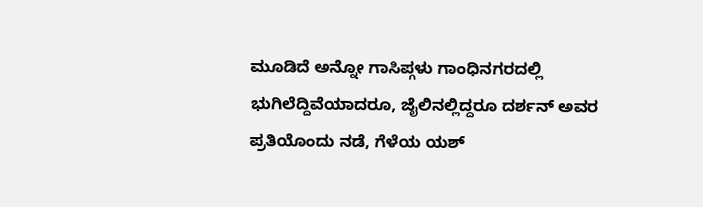ಮೂಡಿದೆ ಅನ್ನೋ ಗಾಸಿಪ್ಗಳು ಗಾಂಧಿನಗರದಲ್ಲಿ ಭುಗಿಲೆದ್ದಿವೆಯಾದರೂ, ಜೈಲಿನಲ್ಲಿದ್ದರೂ ದರ್ಶನ್ ಅವರ ಪ್ರತಿಯೊಂದು ನಡೆ, ಗೆಳೆಯ ಯಶ್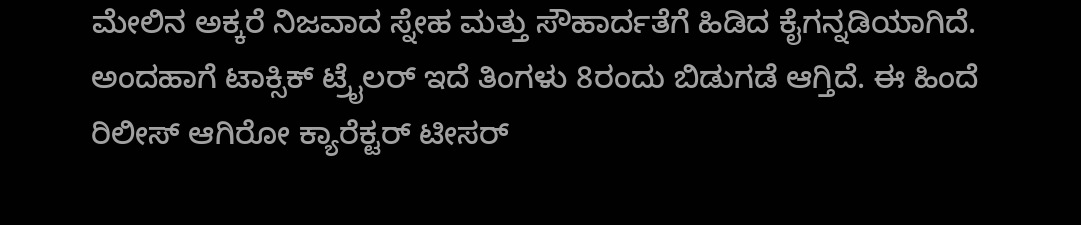ಮೇಲಿನ ಅಕ್ಕರೆ ನಿಜವಾದ ಸ್ನೇಹ ಮತ್ತು ಸೌಹಾರ್ದತೆಗೆ ಹಿಡಿದ ಕೈಗನ್ನಡಿಯಾಗಿದೆ. ಅಂದಹಾಗೆ ಟಾಕ್ಸಿಕ್ ಟ್ರೈಲರ್ ಇದೆ ತಿಂಗಳು 8ರಂದು ಬಿಡುಗಡೆ ಆಗ್ತಿದೆ. ಈ ಹಿಂದೆ ರಿಲೀಸ್ ಆಗಿರೋ ಕ್ಯಾರೆಕ್ಟರ್ ಟೀಸರ್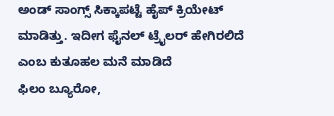ಅಂಡ್ ಸಾಂಗ್ಸ್ ಸಿಕ್ಕಾಪಟ್ಟೆ ಹೈಪ್ ಕ್ರಿಯೇಟ್ ಮಾಡಿತ್ತು. ಇದೀಗ ಫೈನಲ್ ಟ್ರೈಲರ್ ಹೇಗಿರಲಿದೆ ಎಂಬ ಕುತೂಹಲ ಮನೆ ಮಾಡಿದೆ
ಫಿಲಂ ಬ್ಯೂರೋ,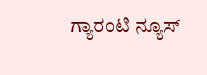ಗ್ಯಾರಂಟಿ ನ್ಯೂಸ್